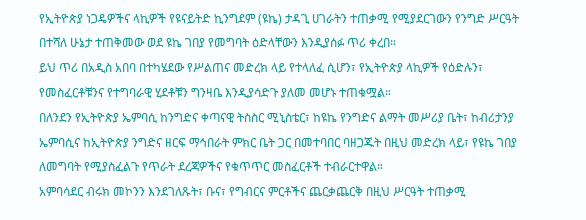የኢትዮጵያ ነጋዴዎችና ላኪዎች የዩናይትድ ኪንግደም (ዩኬ) ታዳጊ ሀገራትን ተጠቃሚ የሚያደርገውን የንግድ ሥርዓት በተሻለ ሁኔታ ተጠቅመው ወደ ዩኬ ገበያ የመግባት ዕድላቸውን እንዲያሰፉ ጥሪ ቀረበ።
ይህ ጥሪ በአዲስ አበባ በተካሄደው የሥልጠና መድረክ ላይ የተላለፈ ሲሆን፣ የኢትዮጵያ ላኪዎች የዕድሉን፣ የመስፈርቶቹንና የተግባራዊ ሂደቶቹን ግንዛቤ እንዲያሳድጉ ያለመ መሆኑ ተጠቁሟል።
በለንደን የኢትዮጵያ ኤምባሲ ከንግድና ቀጣናዊ ትስስር ሚኒስቴር፣ ከዩኬ የንግድና ልማት መሥሪያ ቤት፣ ከብሪታንያ ኤምባሲና ከኢትዮጵያ ንግድና ዘርፍ ማኅበራት ምክር ቤት ጋር በመተባበር ባዘጋጁት በዚህ መድረክ ላይ፣ የዩኬ ገበያ ለመግባት የሚያስፈልጉ የጥራት ደረጃዎችና የቁጥጥር መስፈርቶች ተብራርተዋል።
አምባሳደር ብሩክ መኮንን እንደገለጹት፣ ቡና፣ የግብርና ምርቶችና ጨርቃጨርቅ በዚህ ሥርዓት ተጠቃሚ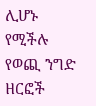ሊሆኑ የሚችሉ የወጪ ንግድ ዘርፎች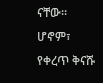ናቸው።
ሆኖም፣ የቀረጥ ቅናሹ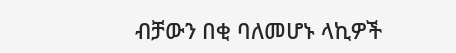ብቻውን በቂ ባለመሆኑ ላኪዎች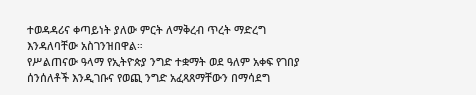ተወዳዳሪና ቀጣይነት ያለው ምርት ለማቅረብ ጥረት ማድረግ እንዳለባቸው አስገንዝበዋል።
የሥልጠናው ዓላማ የኢትዮጵያ ንግድ ተቋማት ወደ ዓለም አቀፍ የገበያ ሰንሰለቶች እንዲገቡና የወጪ ንግድ አፈጻጸማቸውን በማሳደግ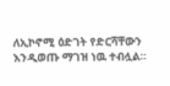ለኢኮኖሚ ዕድገት የድርሻቸውን እንዲወጡ ማገዝ ነዉ ተብሏል።